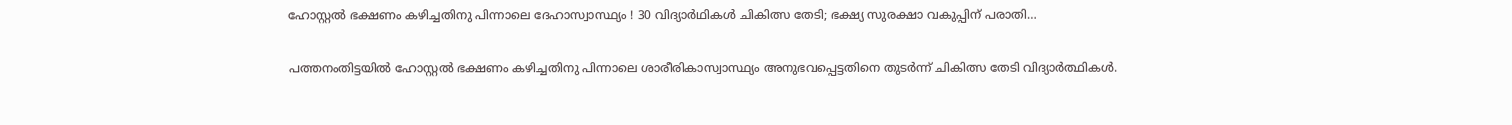ഹോസ്റ്റല്‍ ഭക്ഷണം കഴിച്ചതിനു പിന്നാലെ ദേഹാസ്വാസ്ഥ്യം ! 30 വിദ്യാര്‍ഥികള്‍ ചികിത്സ തേടി; ഭക്ഷ്യ സുരക്ഷാ വകുപ്പിന് പരാതി…

പത്തനംതിട്ടയില്‍ ഹോസ്റ്റല്‍ ഭക്ഷണം കഴിച്ചതിനു പിന്നാലെ ശാരീരികാസ്വാസ്ഥ്യം അനുഭവപ്പെട്ടതിനെ തുടര്‍ന്ന് ചികിത്സ തേടി വിദ്യാര്‍ത്ഥികള്‍.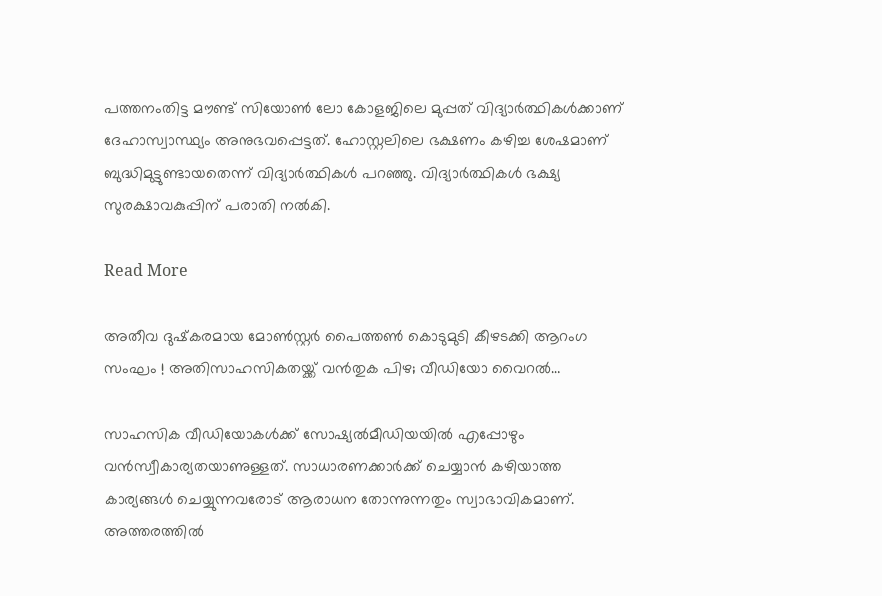പത്തനംതിട്ട മൗണ്ട് സിയോണ്‍ ലോ കോളജിലെ മുപ്പത് വിദ്യാര്‍ത്ഥികള്‍ക്കാണ് ദേഹാസ്വാസ്ഥ്യം അനുഭവപ്പെട്ടത്. ഹോസ്റ്റലിലെ ഭക്ഷണം കഴിച്ച ശേഷമാണ് ബുദ്ധിമുട്ടുണ്ടായതെന്ന് വിദ്യാര്‍ത്ഥികള്‍ പറഞ്ഞു. വിദ്യാര്‍ത്ഥികള്‍ ഭക്ഷ്യ സുരക്ഷാവകുപ്പിന് പരാതി നല്‍കി.

Read More

അതീവ ദുഷ്‌കരമായ മോണ്‍സ്റ്റര്‍ പൈത്തണ്‍ കൊടുമുടി കീഴടക്കി ആറംഗ സംഘം ! അതിസാഹസികതയ്ക്ക് വന്‍തുക പിഴ; വീഡിയോ വൈറല്‍…

സാഹസിക വീഡിയോകള്‍ക്ക് സോഷ്യല്‍മീഡിയയില്‍ എപ്പോഴും വന്‍സ്വീകാര്യതയാണുള്ളത്. സാധാരണക്കാര്‍ക്ക് ചെയ്യാന്‍ കഴിയാത്ത കാര്യങ്ങള്‍ ചെയ്യുന്നവരോട് ആരാധന തോന്നുന്നതും സ്വാഭാവികമാണ്. അത്തരത്തില്‍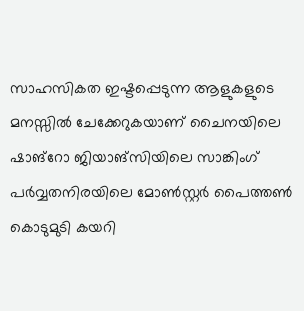സാഹസികത ഇഷ്ടപ്പെടുന്ന ആളുകളുടെ മനസ്സില്‍ ചേക്കേറുകയാണ് ചൈനയിലെ ഷാങ്റോ ജിയാങ്സിയിലെ സാങ്കിംഗ് പര്‍വ്വതനിരയിലെ മോണ്‍സ്റ്റര്‍ പൈത്തണ്‍ കൊടുമുടി കയറി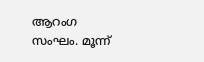ആറംഗ സംഘം. മൂന്ന്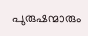പുരുഷന്മാരും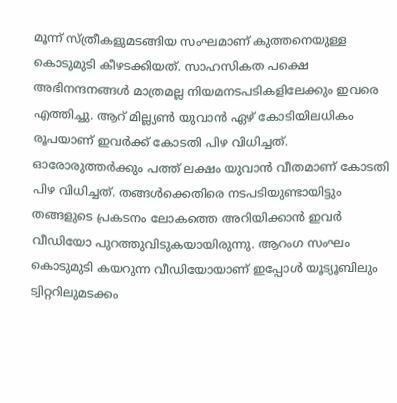മൂന്ന് സ്ത്രീകളുമടങ്ങിയ സംഘമാണ് കുത്തനെയുള്ള കൊടുമുടി കീഴടക്കിയത്. സാഹസികത പക്ഷെ അഭിനന്ദനങ്ങള്‍ മാത്രമല്ല നിയമനടപടികളിലേക്കും ഇവരെ എത്തിച്ചു. ആറ് മില്ല്യണ്‍ യുവാന്‍ ഏഴ് കോടിയിലധികം രൂപയാണ് ഇവര്‍ക്ക് കോടതി പിഴ വിധിച്ചത്. ഓരോരുത്തര്‍ക്കും പത്ത് ലക്ഷം യുവാന്‍ വീതമാണ് കോടതി പിഴ വിധിച്ചത്. തങ്ങള്‍ക്കെതിരെ നടപടിയുണ്ടായിട്ടും തങ്ങളുടെ പ്രകടനം ലോകത്തെ അറിയിക്കാന്‍ ഇവര്‍ വീഡിയോ പുറത്തുവിടുകയായിരുന്നു. ആറംഗ സംഘം കൊടുമുടി കയറുന്ന വീഡിയോയാണ് ഇപ്പോള്‍ യൂട്യൂബിലും ട്വിറ്ററിലുമടക്കം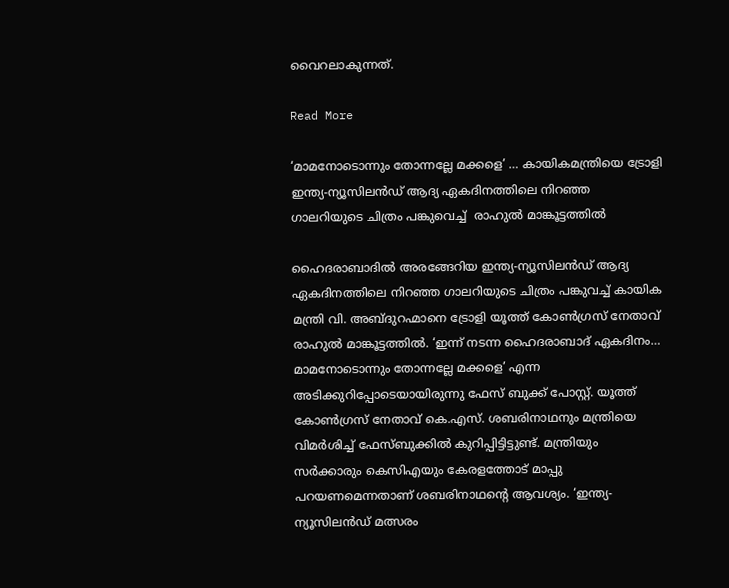വൈറലാകുന്നത്.

Read More

‘മാമനോടൊന്നും തോന്നല്ലേ മക്കളെ’ … കായികമന്ത്രിയെ ട്രോളി  ഇന്ത്യ-ന്യൂസിലൻഡ് ആദ്യ ഏകദിനത്തിലെ നിറഞ്ഞ ഗാലറിയുടെ ചിത്രം പങ്കുവെച്ച്  രാഹുൽ മാങ്കൂട്ടത്തിൽ

ഹൈദരാബാദിൽ അരങ്ങേറിയ ഇന്ത്യ-ന്യൂസിലൻഡ് ആദ്യ ഏകദിനത്തിലെ നിറഞ്ഞ ഗാലറിയുടെ ചിത്രം പങ്കുവച്ച് കായിക മന്ത്രി വി. അബ്ദുറഹ്മാനെ ട്രോളി യൂത്ത് കോൺഗ്രസ് നേതാവ് രാഹുൽ മാങ്കൂട്ടത്തിൽ. ‘ഇന്ന് നടന്ന ഹൈദരാബാദ് ഏകദിനം… മാമനോടൊന്നും തോന്നല്ലേ മക്കളെ’ എന്ന അടിക്കുറിപ്പോടെയായിരുന്നു ഫേസ് ബുക്ക് പോസ്റ്റ്. യൂത്ത് കോൺഗ്രസ് നേതാവ് കെ.എസ്. ശബരിനാഥനും മന്ത്രിയെ വിമർശിച്ച് ഫേസ്ബുക്കിൽ കുറിപ്പിട്ടിട്ടുണ്ട്. മന്ത്രിയും സർക്കാരും കെസിഎയും കേരളത്തോട് മാപ്പു പറയണമെന്നതാണ് ശബരിനാഥന്‍റെ ആവശ്യം. ‘ഇന്ത്യ-ന്യൂസിലൻഡ് മത്സരം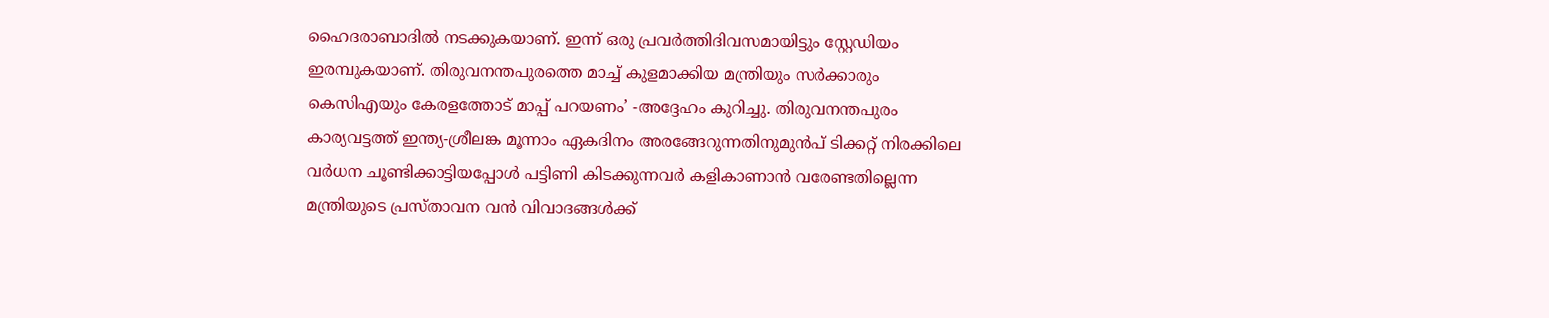ഹൈദരാബാദിൽ നടക്കുകയാണ്. ഇന്ന് ഒരു പ്രവർത്തിദിവസമായിട്ടും സ്റ്റേഡിയം ഇരമ്പുകയാണ്. തിരുവനന്തപുരത്തെ മാച്ച് കുളമാക്കിയ മന്ത്രിയും സർക്കാരും കെസിഎയും കേരളത്തോട് മാപ്പ് പറയണം’ -അദ്ദേഹം കുറിച്ചു. തിരുവനന്തപുരം കാര്യവട്ടത്ത് ഇന്ത്യ-ശ്രീലങ്ക മൂന്നാം ഏകദിനം അരങ്ങേറുന്നതിനുമുൻപ് ടിക്കറ്റ് നിരക്കിലെ വർധന ചൂണ്ടിക്കാട്ടിയപ്പോൾ പട്ടിണി കിടക്കുന്നവർ കളികാണാൻ വരേണ്ടതില്ലെന്ന മന്ത്രിയുടെ പ്രസ്താവന വൻ വിവാദങ്ങൾക്ക്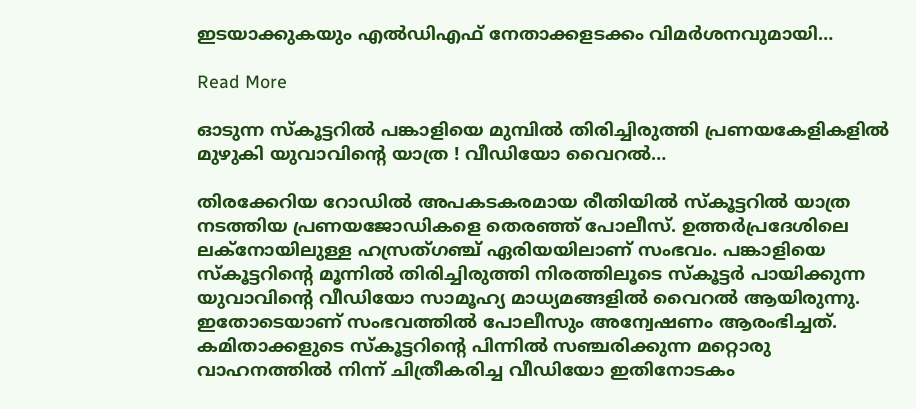ഇടയാക്കുകയും എൽഡിഎഫ് നേതാക്കളടക്കം വിമർശനവുമായി…

Read More

ഓടുന്ന സ്‌കൂട്ടറില്‍ പങ്കാളിയെ മുമ്പില്‍ തിരിച്ചിരുത്തി പ്രണയകേളികളില്‍ മുഴുകി യുവാവിന്റെ യാത്ര ! വീഡിയോ വൈറല്‍…

തിരക്കേറിയ റോഡില്‍ അപകടകരമായ രീതിയില്‍ സ്‌കൂട്ടറില്‍ യാത്ര നടത്തിയ പ്രണയജോഡികളെ തെരഞ്ഞ് പോലീസ്. ഉത്തര്‍പ്രദേശിലെ ലക്‌നോയിലുള്ള ഹസ്രത്ഗഞ്ച് ഏരിയയിലാണ് സംഭവം. പങ്കാളിയെ സ്‌കൂട്ടറിന്റെ മൂന്നില്‍ തിരിച്ചിരുത്തി നിരത്തിലൂടെ സ്‌കൂട്ടര്‍ പായിക്കുന്ന യുവാവിന്റെ വീഡിയോ സാമൂഹ്യ മാധ്യമങ്ങളില്‍ വൈറല്‍ ആയിരുന്നു. ഇതോടെയാണ് സംഭവത്തില്‍ പോലീസും അന്വേഷണം ആരംഭിച്ചത്. കമിതാക്കളുടെ സ്‌കൂട്ടറിന്റെ പിന്നില്‍ സഞ്ചരിക്കുന്ന മറ്റൊരു വാഹനത്തില്‍ നിന്ന് ചിത്രീകരിച്ച വീഡിയോ ഇതിനോടകം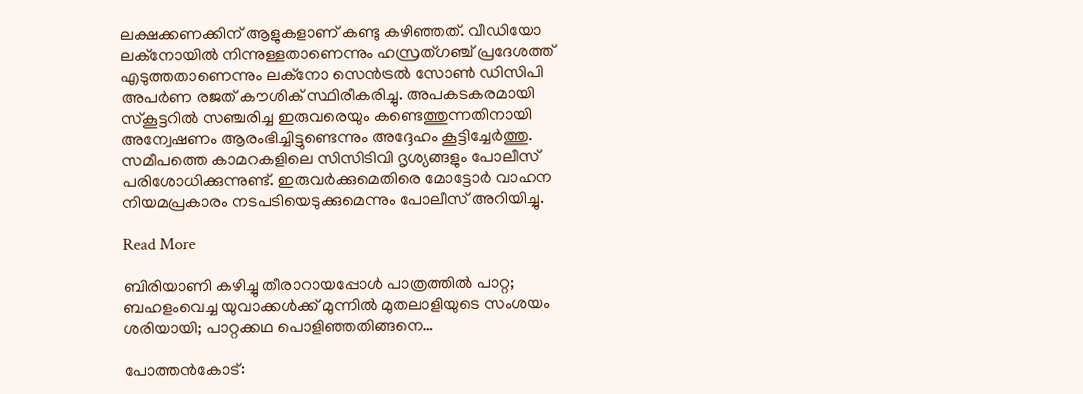ലക്ഷക്കണക്കിന് ആളുകളാണ് കണ്ടു കഴിഞ്ഞത്. വീഡിയോ ലക്‌നോയില്‍ നിന്നുള്ളതാണെന്നും ഹസ്രത്ഗഞ്ച് പ്രദേശത്ത് എടുത്തതാണെന്നും ലക്‌നോ സെന്‍ട്രല്‍ സോണ്‍ ഡിസിപി അപര്‍ണ രജത് കൗശിക് സ്ഥിരീകരിച്ചു. അപകടകരമായി സ്‌കൂട്ടറില്‍ സഞ്ചരിച്ച ഇരുവരെയും കണ്ടെത്തുന്നതിനായി അന്വേഷണം ആരംഭിച്ചിട്ടുണ്ടെന്നും അദ്ദേഹം കൂട്ടിച്ചേര്‍ത്തു. സമീപത്തെ കാമറകളിലെ സിസിടിവി ദൃശ്യങ്ങളും പോലീസ് പരിശോധിക്കുന്നുണ്ട്. ഇരുവര്‍ക്കുമെതിരെ മോട്ടോര്‍ വാഹന നിയമപ്രകാരം നടപടിയെടുക്കുമെന്നും പോലീസ് അറിയിച്ചു.

Read More

ബിരിയാണി കഴിച്ചു തീരാറായപ്പോൾ പാത്രത്തിൽ പാറ്റ; ബഹളംവെച്ച യുവാക്കൾക്ക് മുന്നിൽ മുതലാളിയുടെ സംശയം ശരിയായി; പാറ്റക്കഥ പൊളിഞ്ഞതിങ്ങനെ…

പോത്തൻകോട്: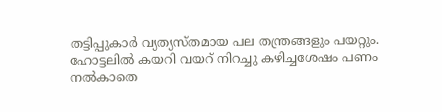തട്ടിപ്പുകാർ വ്യത്യസ്തമായ പല തന്ത്രങ്ങളും പയറ്റും. ഹോട്ടലിൽ കയറി വയറ് നിറച്ചു കഴിച്ചശേഷം പണം നൽകാതെ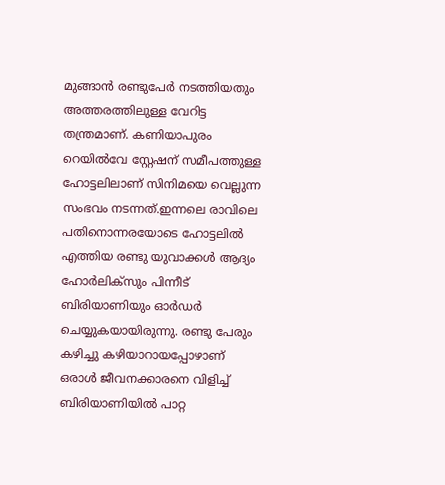മുങ്ങാൻ രണ്ടുപേർ നടത്തിയതും അത്തരത്തിലുള്ള വേറിട്ട തന്ത്രമാണ്. കണിയാപുരം റെയിൽവേ സ്റ്റേഷന് സമീപത്തുള്ള ഹോട്ടലിലാണ് സിനിമയെ വെല്ലുന്ന സംഭവം നടന്നത്.ഇന്നലെ രാവിലെ പതിനൊന്നരയോടെ ഹോട്ടലിൽ എത്തിയ രണ്ടു യുവാക്കൾ ആദ്യം ഹോർലിക്സും പിന്നീട് ബിരിയാണിയും ഓർഡർ ചെയ്യുകയായിരുന്നു. രണ്ടു പേരും കഴിച്ചു കഴിയാറായപ്പോഴാണ് ഒരാൾ ജീവനക്കാരനെ വിളിച്ച് ബിരിയാണിയിൽ പാറ്റ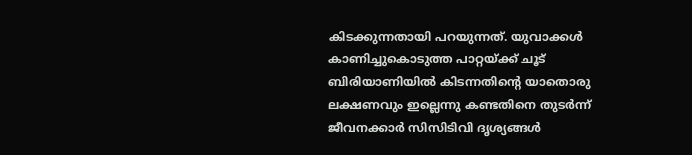കിടക്കുന്നതായി പറയുന്നത്. യുവാക്കൾ കാണിച്ചുകൊടുത്ത പാറ്റയ്ക്ക് ചൂട് ബിരിയാണിയിൽ കിടന്നതിന്‍റെ യാതൊരു ലക്ഷണവും ഇല്ലെന്നു കണ്ടതിനെ തുടർന്ന് ജീവനക്കാർ സിസിടിവി ദൃശ്യങ്ങൾ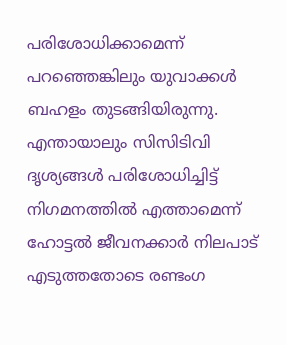പരിശോധിക്കാമെന്ന് പറഞ്ഞെങ്കിലും യുവാക്കൾ ബഹളം തുടങ്ങിയിരുന്നു. എന്തായാലും സിസിടിവി ദൃശ്യങ്ങൾ പരിശോധിച്ചിട്ട് നിഗമനത്തിൽ എത്താമെന്ന് ഹോട്ടൽ ജീവനക്കാർ നിലപാട് എടുത്തതോടെ രണ്ടംഗ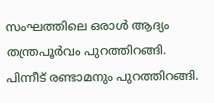സംഘത്തിലെ ഒരാൾ ആദ്യം തന്ത്രപൂർവം പുറത്തിറങ്ങി. പിന്നീട് രണ്ടാമനും പുറത്തിറങ്ങി.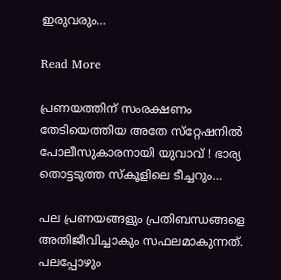ഇരുവരും…

Read More

പ്രണയത്തിന് സംരക്ഷണം തേടിയെത്തിയ അതേ സ്‌റ്റേഷനില്‍ പോലീസുകാരനായി യുവാവ് ! ഭാര്യ തൊട്ടടുത്ത സ്‌കൂളിലെ ടീച്ചറും…

പല പ്രണയങ്ങളും പ്രതിബന്ധങ്ങളെ അതിജീവിച്ചാകും സഫലമാകുന്നത്. പലപ്പോഴും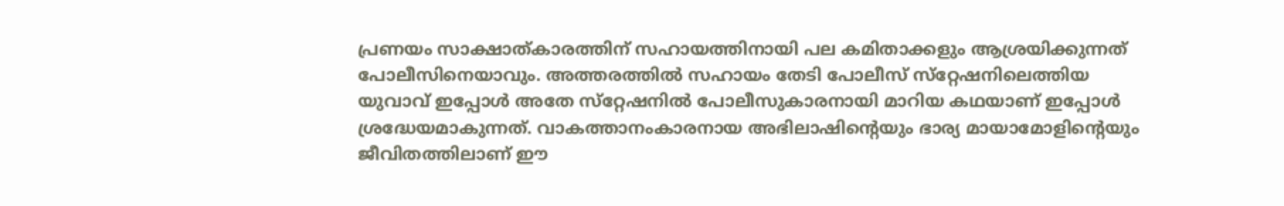പ്രണയം സാക്ഷാത്കാരത്തിന് സഹായത്തിനായി പല കമിതാക്കളും ആശ്രയിക്കുന്നത് പോലീസിനെയാവും. അത്തരത്തില്‍ സഹായം തേടി പോലീസ് സ്‌റ്റേഷനിലെത്തിയ യുവാവ് ഇപ്പോള്‍ അതേ സ്‌റ്റേഷനില്‍ പോലീസുകാരനായി മാറിയ കഥയാണ് ഇപ്പോള്‍ ശ്രദ്ധേയമാകുന്നത്. വാകത്താനംകാരനായ അഭിലാഷിന്റെയും ഭാര്യ മായാമോളിന്റെയും ജീവിതത്തിലാണ് ഈ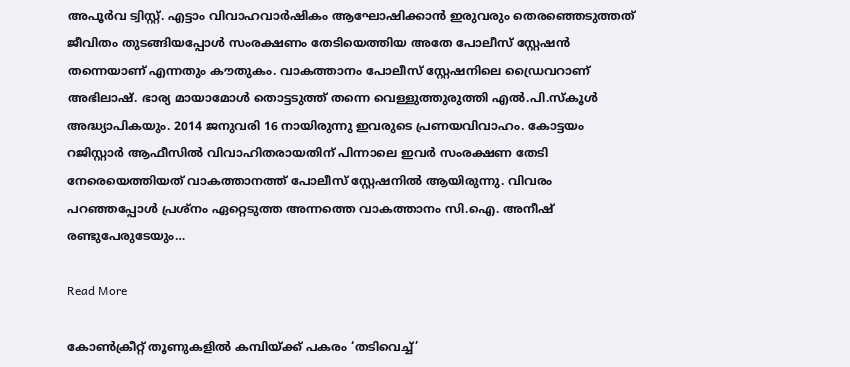അപൂര്‍വ ട്വിസ്റ്റ്. എട്ടാം വിവാഹവാര്‍ഷികം ആഘോഷിക്കാന്‍ ഇരുവരും തെരഞ്ഞെടുത്തത് ജീവിതം തുടങ്ങിയപ്പോള്‍ സംരക്ഷണം തേടിയെത്തിയ അതേ പോലീസ് സ്റ്റേഷന്‍ തന്നെയാണ് എന്നതും കൗതുകം. വാകത്താനം പോലീസ് സ്റ്റേഷനിലെ ഡ്രൈവറാണ് അഭിലാഷ്. ഭാര്യ മായാമോള്‍ തൊട്ടടുത്ത് തന്നെ വെള്ളുത്തുരുത്തി എല്‍.പി.സ്‌കൂള്‍ അദ്ധ്യാപികയും. 2014 ജനുവരി 16 നായിരുന്നു ഇവരുടെ പ്രണയവിവാഹം. കോട്ടയം റജിസ്റ്റാര്‍ ആഫീസില്‍ വിവാഹിതരായതിന് പിന്നാലെ ഇവര്‍ സംരക്ഷണ തേടി നേരെയെത്തിയത് വാകത്താനത്ത് പോലീസ് സ്റ്റേഷനില്‍ ആയിരുന്നു. വിവരം പറഞ്ഞപ്പോള്‍ പ്രശ്നം ഏറ്റെടുത്ത അന്നത്തെ വാകത്താനം സി.ഐ. അനീഷ് രണ്ടുപേരുടേയും…

Read More

കോണ്‍ക്രീറ്റ് തൂണുകളില്‍ കമ്പിയ്ക്ക് പകരം ‘തടിവെച്ച്’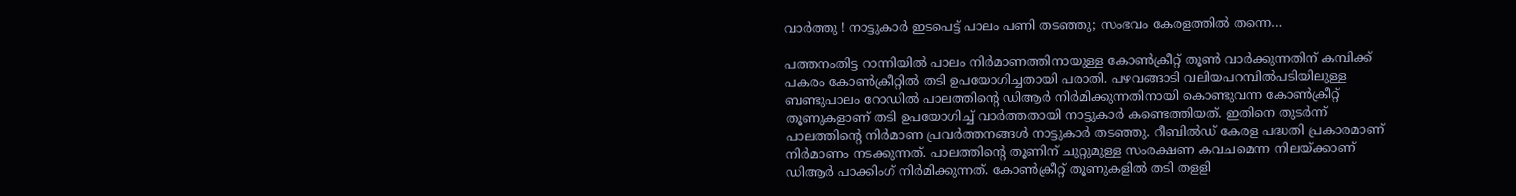വാര്‍ത്തു ! നാട്ടുകാര്‍ ഇടപെട്ട് പാലം പണി തടഞ്ഞു; സംഭവം കേരളത്തില്‍ തന്നെ…

പത്തനംതിട്ട റാന്നിയില്‍ പാലം നിര്‍മാണത്തിനായുള്ള കോണ്‍ക്രീറ്റ് തൂണ്‍ വാര്‍ക്കുന്നതിന് കമ്പിക്ക് പകരം കോണ്‍ക്രീറ്റില്‍ തടി ഉപയോഗിച്ചതായി പരാതി. പഴവങ്ങാടി വലിയപറമ്പില്‍പടിയിലുള്ള ബണ്ടുപാലം റോഡില്‍ പാലത്തിന്റെ ഡിആര്‍ നിര്‍മിക്കുന്നതിനായി കൊണ്ടുവന്ന കോണ്‍ക്രീറ്റ് തൂണുകളാണ് തടി ഉപയോഗിച്ച് വാര്‍ത്തതായി നാട്ടുകാര്‍ കണ്ടെത്തിയത്. ഇതിനെ തുടര്‍ന്ന് പാലത്തിന്റെ നിര്‍മാണ പ്രവര്‍ത്തനങ്ങള്‍ നാട്ടുകാര്‍ തടഞ്ഞു. റീബില്‍ഡ് കേരള പദ്ധതി പ്രകാരമാണ് നിര്‍മാണം നടക്കുന്നത്. പാലത്തിന്റെ തൂണിന് ചുറ്റുമുള്ള സംരക്ഷണ കവചമെന്ന നിലയ്ക്കാണ് ഡിആര്‍ പാക്കിംഗ് നിര്‍മിക്കുന്നത്. കോണ്‍ക്രീറ്റ് തൂണുകളില്‍ തടി തളളി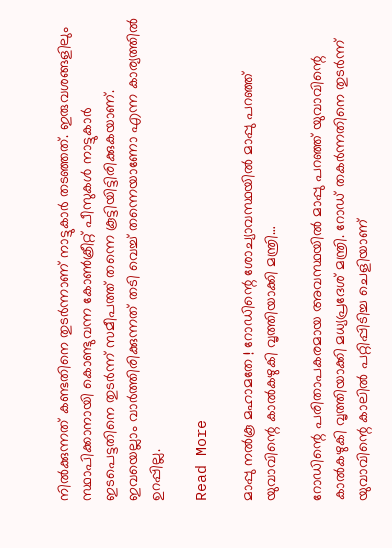നില്‍ക്കുന്നത് കണ്ടതിനെ തുടര്‍ന്നാണ് നാട്ടുകാര്‍ തടഞ്ഞത്. ഇരുവശങ്ങളിലും സ്ഥാപിക്കാനായി കൊണ്ടുവന്ന കോണ്‍ക്രീറ്റ് പീസുകള്‍ നാട്ടുകാര്‍ ഇടപെട്ടതിനെ തുടര്‍ന്ന് സമീപത്ത് തന്നെ കൂട്ടിയിട്ടിരിക്കുകയാണ്. ഇവയെല്ലാം വാര്‍ത്തിരിക്കുന്നത് തടി വെച്ച് തന്നെയാണോ എന്ന കാര്യത്തില്‍ ഉറപ്പില്ല.

Read More

മാപ്പു നല്‍കൂ മഹാമതേ ! റോഡിന്റെ ശോച്യാവസ്ഥയില്‍ മാപ്പു പറഞ്ഞ് യുവാവിന്റെ കാല്‍കഴുകി വൃത്തിയാക്കി മന്ത്രി…

റോഡിന്റെ പരിതാപകരമായ അവസ്ഥയില്‍ മാപ്പു പറഞ്ഞ് യുവാവിന്റെ കാല്‍കഴുകി വൃത്തിയാക്കി മധ്യപ്രദേശ് മന്ത്രി. റോഡ് തകര്‍ന്നതിനെ തുടര്‍ന്ന് യുവാവിന്റെ കാലില്‍ പറ്റിപ്പിടിച്ച ചെളിയാണ്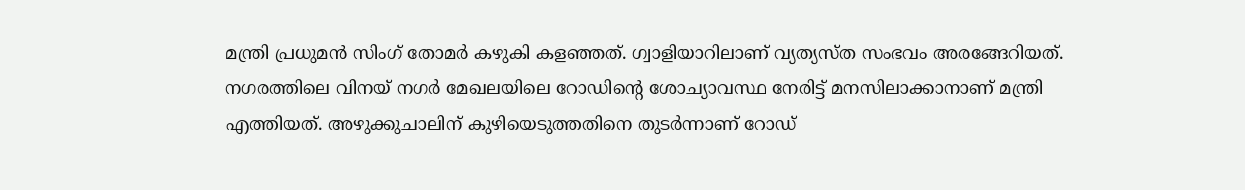മന്ത്രി പ്രധുമന്‍ സിംഗ് തോമര്‍ കഴുകി കളഞ്ഞത്. ഗ്വാളിയാറിലാണ് വ്യത്യസ്ത സംഭവം അരങ്ങേറിയത്. നഗരത്തിലെ വിനയ് നഗര്‍ മേഖലയിലെ റോഡിന്റെ ശോച്യാവസ്ഥ നേരിട്ട് മനസിലാക്കാനാണ് മന്ത്രി എത്തിയത്. അഴുക്കുചാലിന് കുഴിയെടുത്തതിനെ തുടര്‍ന്നാണ് റോഡ്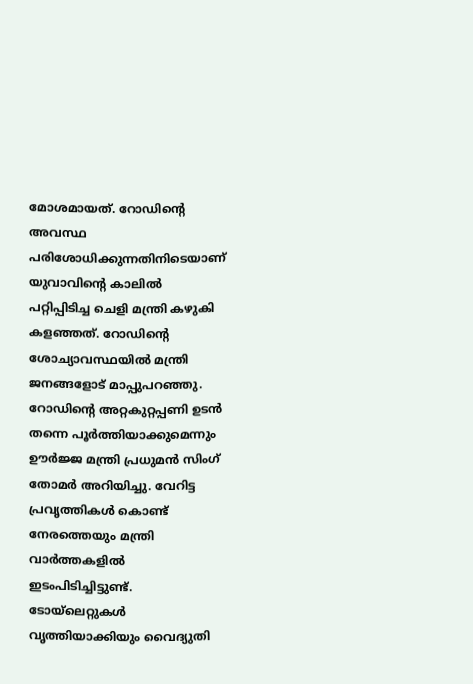മോശമായത്. റോഡിന്റെ അവസ്ഥ പരിശോധിക്കുന്നതിനിടെയാണ് യുവാവിന്റെ കാലില്‍ പറ്റിപ്പിടിച്ച ചെളി മന്ത്രി കഴുകി കളഞ്ഞത്. റോഡിന്റെ ശോച്യാവസ്ഥയില്‍ മന്ത്രി ജനങ്ങളോട് മാപ്പുപറഞ്ഞു. റോഡിന്റെ അറ്റകുറ്റപ്പണി ഉടന്‍ തന്നെ പൂര്‍ത്തിയാക്കുമെന്നും ഊര്‍ജ്ജ മന്ത്രി പ്രധുമന്‍ സിംഗ് തോമര്‍ അറിയിച്ചു. വേറിട്ട പ്രവൃത്തികള്‍ കൊണ്ട് നേരത്തെയും മന്ത്രി വാര്‍ത്തകളില്‍ ഇടംപിടിച്ചിട്ടുണ്ട്. ടോയ്ലെറ്റുകള്‍ വൃത്തിയാക്കിയും വൈദ്യുതി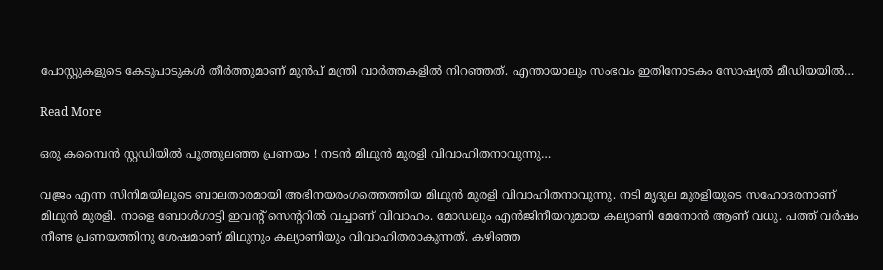പോസ്റ്റുകളുടെ കേടുപാടുകള്‍ തീര്‍ത്തുമാണ് മുന്‍പ് മന്ത്രി വാര്‍ത്തകളില്‍ നിറഞ്ഞത്. എന്തായാലും സംഭവം ഇതിനോടകം സോഷ്യല്‍ മീഡിയയില്‍…

Read More

ഒരു കമ്പൈന്‍ സ്റ്റഡിയില്‍ പൂത്തുലഞ്ഞ പ്രണയം ! നടന്‍ മിഥുന്‍ മുരളി വിവാഹിതനാവുന്നു…

വജ്രം എന്ന സിനിമയിലൂടെ ബാലതാരമായി അഭിനയരംഗത്തെത്തിയ മിഥുന്‍ മുരളി വിവാഹിതനാവുന്നു. നടി മൃദുല മുരളിയുടെ സഹോദരനാണ് മിഥുന്‍ മുരളി. നാളെ ബോള്‍ഗാട്ടി ഇവന്റ് സെന്ററില്‍ വച്ചാണ് വിവാഹം. മോഡലും എന്‍ജിനീയറുമായ കല്യാണി മേനോന്‍ ആണ് വധു. പത്ത് വര്‍ഷം നീണ്ട പ്രണയത്തിനു ശേഷമാണ് മിഥുനും കല്യാണിയും വിവാഹിതരാകുന്നത്. കഴിഞ്ഞ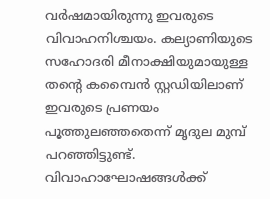വര്‍ഷമായിരുന്നു ഇവരുടെ വിവാഹനിശ്ചയം. കല്യാണിയുടെ സഹോദരി മീനാക്ഷിയുമായുള്ള തന്റെ കമ്പൈന്‍ സ്റ്റഡിയിലാണ് ഇവരുടെ പ്രണയം പൂത്തുലഞ്ഞതെന്ന് മൃദുല മുമ്പ് പറഞ്ഞിട്ടുണ്ട്. വിവാഹാഘോഷങ്ങള്‍ക്ക്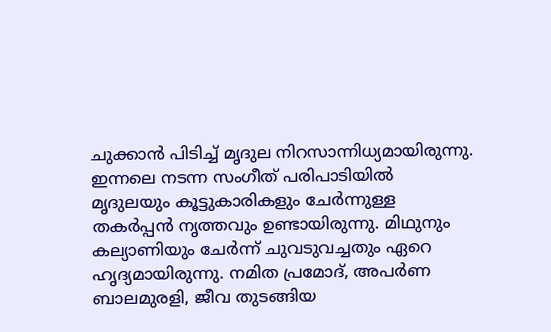ചുക്കാന്‍ പിടിച്ച് മൃദുല നിറസാന്നിധ്യമായിരുന്നു. ഇന്നലെ നടന്ന സംഗീത് പരിപാടിയില്‍ മൃദുലയും കൂട്ടുകാരികളും ചേര്‍ന്നുള്ള തകര്‍പ്പന്‍ നൃത്തവും ഉണ്ടായിരുന്നു. മിഥുനും കല്യാണിയും ചേര്‍ന്ന് ചുവടുവച്ചതും ഏറെ ഹൃദ്യമായിരുന്നു. നമിത പ്രമോദ്, അപര്‍ണ ബാലമുരളി, ജീവ തുടങ്ങിയ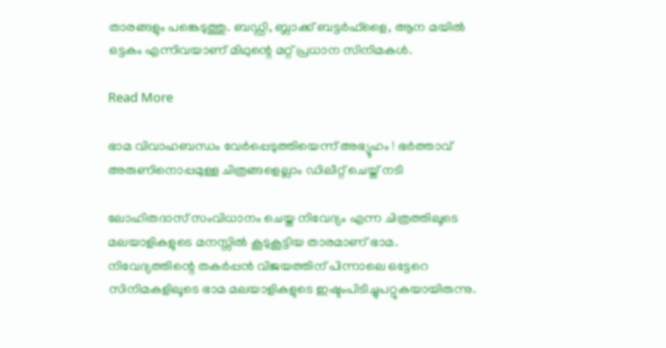താരങ്ങളും പങ്കെടുത്തു. ബഡ്ഡി, ബ്ലാക്ക് ബട്ടര്‍ഫ്‌ളൈ, ആന മയില്‍ ഒട്ടകം എന്നിവയാണ് മിഥുന്റെ മറ്റ് പ്രധാന സിനിമകള്‍.

Read More

ഭാമ വിവാഹബന്ധം വേര്‍പ്പെടുത്തിയെന്ന് അഭ്യൂഹം ! ഭര്‍ത്താവ് അരുണിനൊപ്പമുള്ള ചിത്രങ്ങളെല്ലാം ഡിലീറ്റ് ചെയ്ത് നടി

ലോഹിതദാസ് സംവിധാനം ചെയ്ത നിവേദ്യം എന്ന ചിത്രത്തിലൂടെ മലയാളികളുടെ മനസ്സില്‍ കൂടുകൂട്ടിയ താരമാണ് ഭാമ. നിവേദ്യത്തിന്റെ തകര്‍പ്പന്‍ വിജയത്തിന് പിന്നാലെ ഒട്ടേറെ സിനിമകളിലൂടെ ഭാമ മലയാളികളുടെ ഇഷ്ടംപിടിച്ചുപറ്റുകയായിരുന്നു.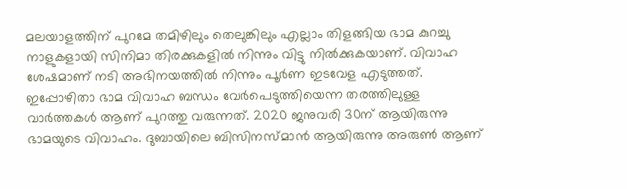മലയാളത്തിന് പുറമേ തമിഴിലും തെലുങ്കിലും എല്ലാം തിളങ്ങിയ ഭാമ കുറച്ചു നാളുകളായി സിനിമാ തിരക്കുകളില്‍ നിന്നും വിട്ടു നില്‍ക്കുകയാണ്. വിവാഹ ശേഷമാണ് നടി അഭിനയത്തില്‍ നിന്നും പൂര്‍ണ ഇടവേള എടുത്തത്. ഇപ്പോഴിതാ ഭാമ വിവാഹ ബന്ധം വേര്‍പെടുത്തിയെന്ന തരത്തിലുള്ള വാര്‍ത്തകള്‍ ആണ് പുറത്തു വരുന്നത്. 2020 ജനുവരി 30ന് ആയിരുന്നു ഭാമയുടെ വിവാഹം. ദുബായിലെ ബിസിനസ്മാന്‍ ആയിരുന്നു അരുണ്‍ ആണ്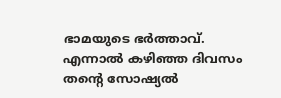ഭാമയുടെ ഭര്‍ത്താവ്. എന്നാല്‍ കഴിഞ്ഞ ദിവസം തന്റെ സോഷ്യല്‍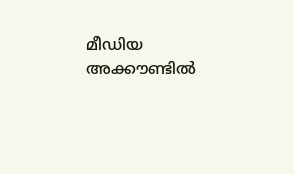മീഡിയ അക്കൗണ്ടില്‍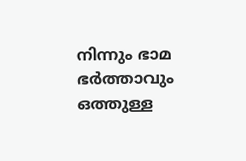നിന്നും ഭാമ ഭര്‍ത്താവും ഒത്തുള്ള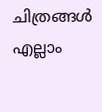ചിത്രങ്ങള്‍ എല്ലാം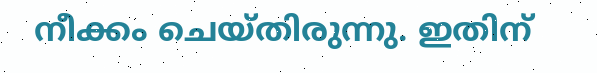നീക്കം ചെയ്തിരുന്നു. ഇതിന്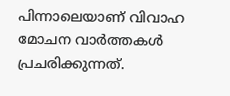പിന്നാലെയാണ് വിവാഹ മോചന വാര്‍ത്തകള്‍ പ്രചരിക്കുന്നത്.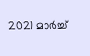2021 മാര്‍ച്ച്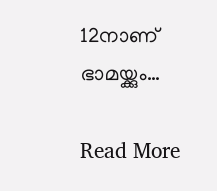12നാണ് ഭാമയ്ക്കും…

Read More